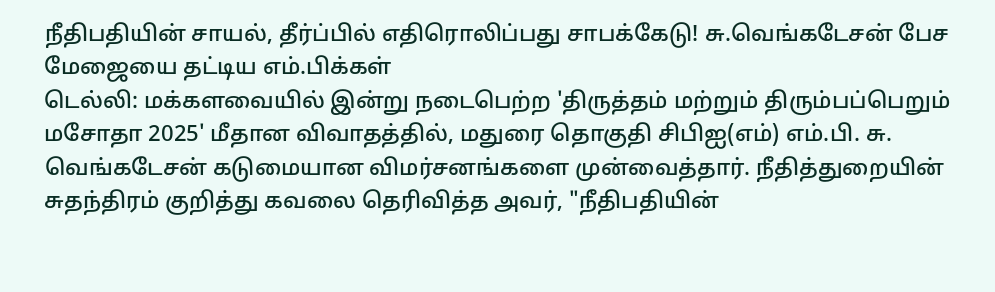நீதிபதியின் சாயல், தீர்ப்பில் எதிரொலிப்பது சாபக்கேடு! சு.வெங்கடேசன் பேச மேஜையை தட்டிய எம்.பிக்கள்
டெல்லி: மக்களவையில் இன்று நடைபெற்ற 'திருத்தம் மற்றும் திரும்பப்பெறும் மசோதா 2025' மீதான விவாதத்தில், மதுரை தொகுதி சிபிஐ(எம்) எம்.பி. சு. வெங்கடேசன் கடுமையான விமர்சனங்களை முன்வைத்தார். நீதித்துறையின் சுதந்திரம் குறித்து கவலை தெரிவித்த அவர், "நீதிபதியின்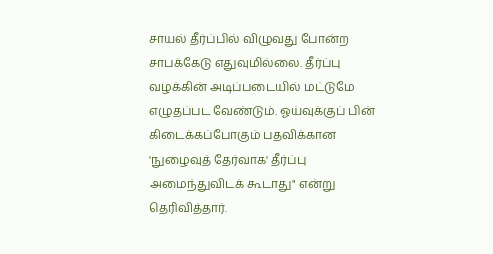சாயல் தீர்ப்பில் விழுவது போன்ற சாபக்கேடு எதுவுமில்லை. தீர்ப்பு வழக்கின் அடிப்படையில் மட்டுமே எழுதப்பட வேண்டும். ஓய்வுக்குப் பின் கிடைக்கப்போகும் பதவிக்கான 'நுழைவுத் தேர்வாக' தீர்ப்பு அமைந்துவிடக் கூடாது" என்று தெரிவித்தார்.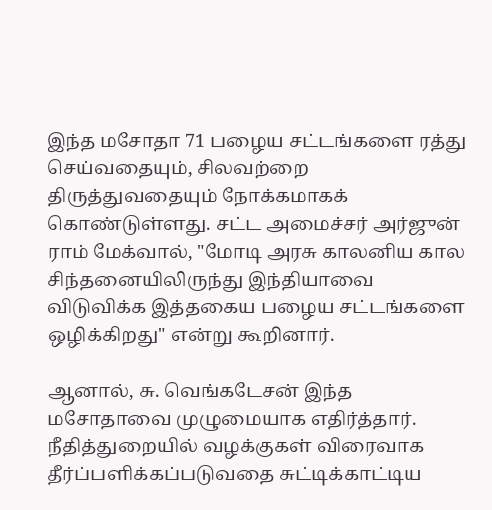இந்த மசோதா 71 பழைய சட்டங்களை ரத்து செய்வதையும், சிலவற்றை திருத்துவதையும் நோக்கமாகக் கொண்டுள்ளது. சட்ட அமைச்சர் அர்ஜுன் ராம் மேக்வால், "மோடி அரசு காலனிய கால சிந்தனையிலிருந்து இந்தியாவை விடுவிக்க இத்தகைய பழைய சட்டங்களை ஒழிக்கிறது" என்று கூறினார்.

ஆனால், சு. வெங்கடேசன் இந்த மசோதாவை முழுமையாக எதிர்த்தார். நீதித்துறையில் வழக்குகள் விரைவாக தீர்ப்பளிக்கப்படுவதை சுட்டிக்காட்டிய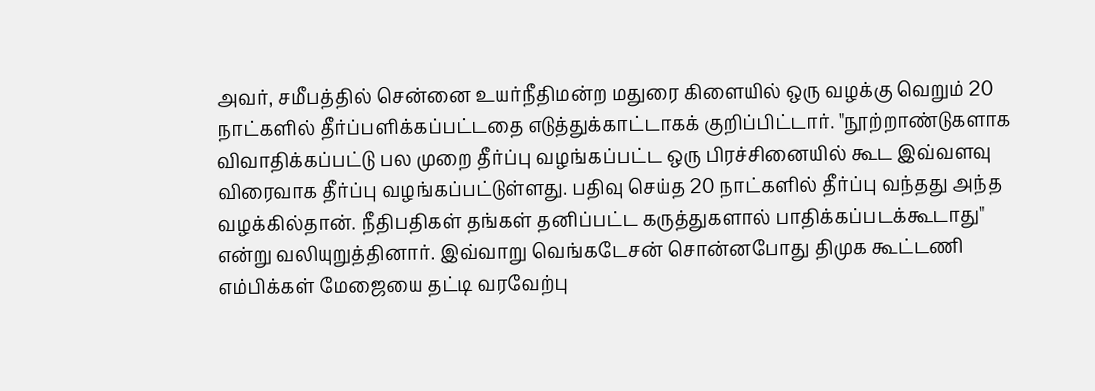அவர், சமீபத்தில் சென்னை உயர்நீதிமன்ற மதுரை கிளையில் ஒரு வழக்கு வெறும் 20 நாட்களில் தீர்ப்பளிக்கப்பட்டதை எடுத்துக்காட்டாகக் குறிப்பிட்டார். "நூற்றாண்டுகளாக விவாதிக்கப்பட்டு பல முறை தீர்ப்பு வழங்கப்பட்ட ஒரு பிரச்சினையில் கூட இவ்வளவு விரைவாக தீர்ப்பு வழங்கப்பட்டுள்ளது. பதிவு செய்த 20 நாட்களில் தீர்ப்பு வந்தது அந்த வழக்கில்தான். நீதிபதிகள் தங்கள் தனிப்பட்ட கருத்துகளால் பாதிக்கப்படக்கூடாது" என்று வலியுறுத்தினார். இவ்வாறு வெங்கடேசன் சொன்னபோது திமுக கூட்டணி எம்பிக்கள் மேஜையை தட்டி வரவேற்பு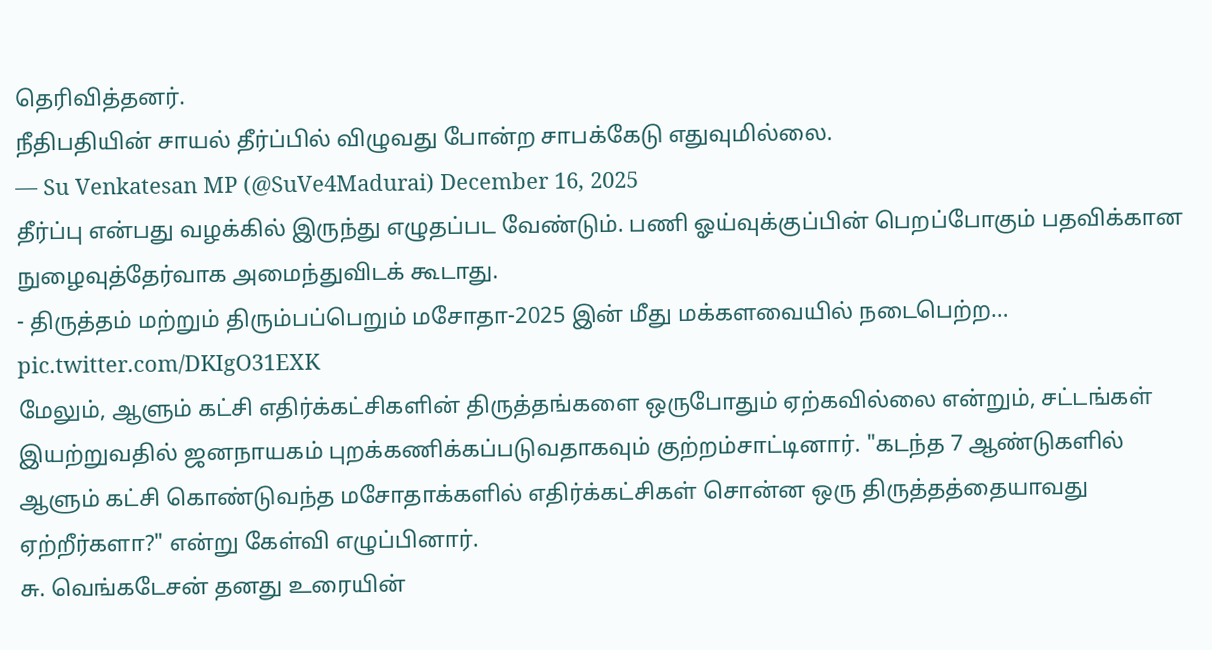தெரிவித்தனர்.
நீதிபதியின் சாயல் தீர்ப்பில் விழுவது போன்ற சாபக்கேடு எதுவுமில்லை.
— Su Venkatesan MP (@SuVe4Madurai) December 16, 2025
தீர்ப்பு என்பது வழக்கில் இருந்து எழுதப்பட வேண்டும். பணி ஓய்வுக்குப்பின் பெறப்போகும் பதவிக்கான நுழைவுத்தேர்வாக அமைந்துவிடக் கூடாது.
- திருத்தம் மற்றும் திரும்பப்பெறும் மசோதா-2025 இன் மீது மக்களவையில் நடைபெற்ற… pic.twitter.com/DKIgO31EXK
மேலும், ஆளும் கட்சி எதிர்க்கட்சிகளின் திருத்தங்களை ஒருபோதும் ஏற்கவில்லை என்றும், சட்டங்கள் இயற்றுவதில் ஜனநாயகம் புறக்கணிக்கப்படுவதாகவும் குற்றம்சாட்டினார். "கடந்த 7 ஆண்டுகளில் ஆளும் கட்சி கொண்டுவந்த மசோதாக்களில் எதிர்க்கட்சிகள் சொன்ன ஒரு திருத்தத்தையாவது ஏற்றீர்களா?" என்று கேள்வி எழுப்பினார்.
சு. வெங்கடேசன் தனது உரையின்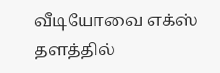வீடியோவை எக்ஸ் தளத்தில்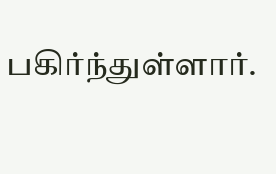பகிர்ந்துள்ளார்.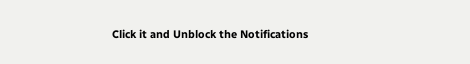Click it and Unblock the Notifications